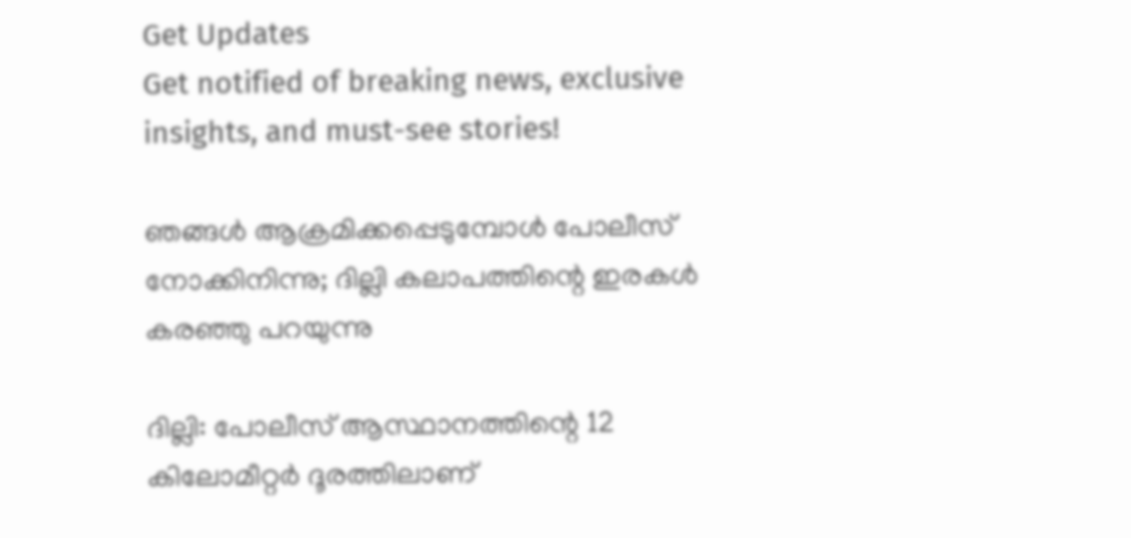Get Updates
Get notified of breaking news, exclusive insights, and must-see stories!

ഞങ്ങള്‍ ആക്രമിക്കപ്പെടുമ്പോള്‍ പോലീസ് നോക്കിനിന്നു; ദില്ലി കലാപത്തിന്റെ ഇരകള്‍ കരഞ്ഞു പറയുന്നു

ദില്ലി: പോലീസ് ആസ്ഥാനത്തിന്റെ 12 കിലോമീറ്റര്‍ ദൂരത്തിലാണ്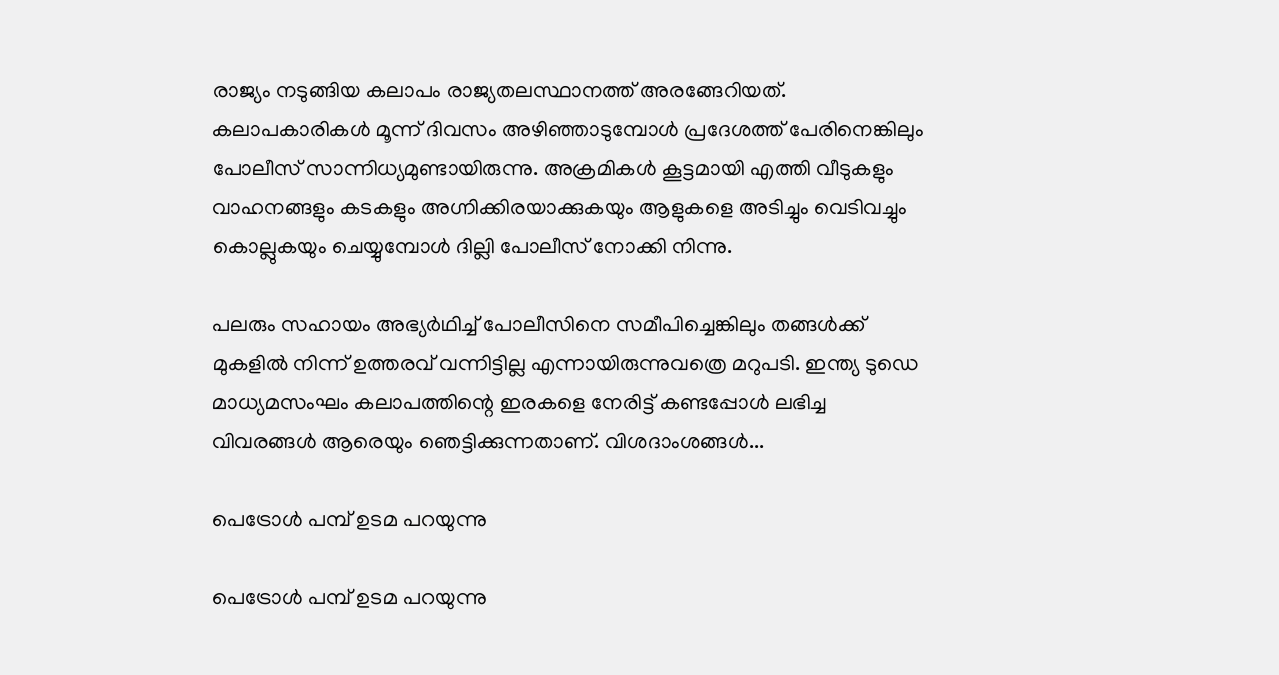രാജ്യം നടുങ്ങിയ കലാപം രാജ്യതലസ്ഥാനത്ത് അരങ്ങേറിയത്. കലാപകാരികള്‍ മൂന്ന് ദിവസം അഴിഞ്ഞാടുമ്പോള്‍ പ്രദേശത്ത് പേരിനെങ്കിലും പോലീസ് സാന്നിധ്യമുണ്ടായിരുന്നു. അക്രമികള്‍ കൂട്ടമായി എത്തി വീടുകളും വാഹനങ്ങളും കടകളും അഗ്നിക്കിരയാക്കുകയും ആളുകളെ അടിച്ചും വെടിവച്ചും കൊല്ലുകയും ചെയ്യുമ്പോള്‍ ദില്ലി പോലീസ് നോക്കി നിന്നു.

പലരും സഹായം അഭ്യര്‍ഥിച്ച് പോലീസിനെ സമീപിച്ചെങ്കിലും തങ്ങള്‍ക്ക് മുകളില്‍ നിന്ന് ഉത്തരവ് വന്നിട്ടില്ല എന്നായിരുന്നുവത്രെ മറുപടി. ഇന്ത്യ ടുഡെ മാധ്യമസംഘം കലാപത്തിന്റെ ഇരകളെ നേരിട്ട് കണ്ടപ്പോള്‍ ലഭിച്ച വിവരങ്ങള്‍ ആരെയും ഞെട്ടിക്കുന്നതാണ്. വിശദാംശങ്ങള്‍...

പെട്രോള്‍ പമ്പ് ഉടമ പറയുന്നു

പെട്രോള്‍ പമ്പ് ഉടമ പറയുന്നു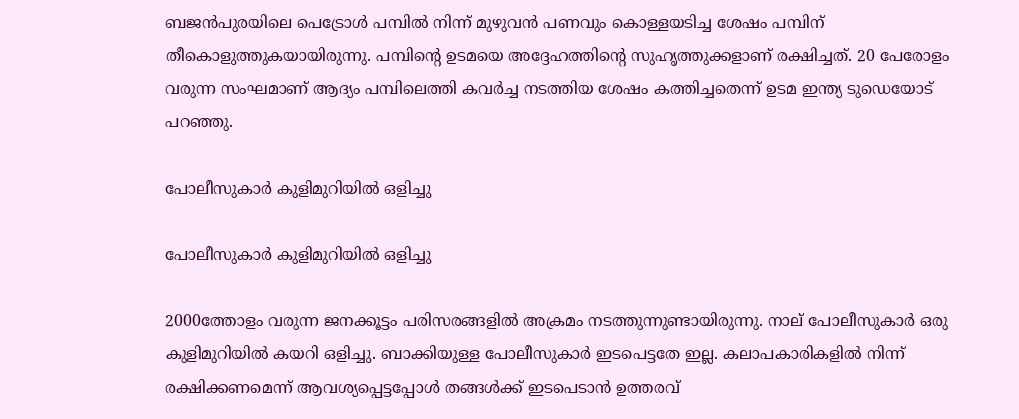ബജന്‍പുരയിലെ പെട്രോള്‍ പമ്പില്‍ നിന്ന് മുഴുവന്‍ പണവും കൊള്ളയടിച്ച ശേഷം പമ്പിന് തീകൊളുത്തുകയായിരുന്നു. പമ്പിന്റെ ഉടമയെ അദ്ദേഹത്തിന്റെ സുഹൃത്തുക്കളാണ് രക്ഷിച്ചത്. 20 പേരോളം വരുന്ന സംഘമാണ് ആദ്യം പമ്പിലെത്തി കവര്‍ച്ച നടത്തിയ ശേഷം കത്തിച്ചതെന്ന് ഉടമ ഇന്ത്യ ടുഡെയോട് പറഞ്ഞു.

പോലീസുകാര്‍ കുളിമുറിയില്‍ ഒളിച്ചു

പോലീസുകാര്‍ കുളിമുറിയില്‍ ഒളിച്ചു

2000ത്തോളം വരുന്ന ജനക്കൂട്ടം പരിസരങ്ങളില്‍ അക്രമം നടത്തുന്നുണ്ടായിരുന്നു. നാല് പോലീസുകാര്‍ ഒരു കുളിമുറിയില്‍ കയറി ഒളിച്ചു. ബാക്കിയുള്ള പോലീസുകാര്‍ ഇടപെട്ടതേ ഇല്ല. കലാപകാരികളില്‍ നിന്ന് രക്ഷിക്കണമെന്ന് ആവശ്യപ്പെട്ടപ്പോള്‍ തങ്ങള്‍ക്ക് ഇടപെടാന്‍ ഉത്തരവ്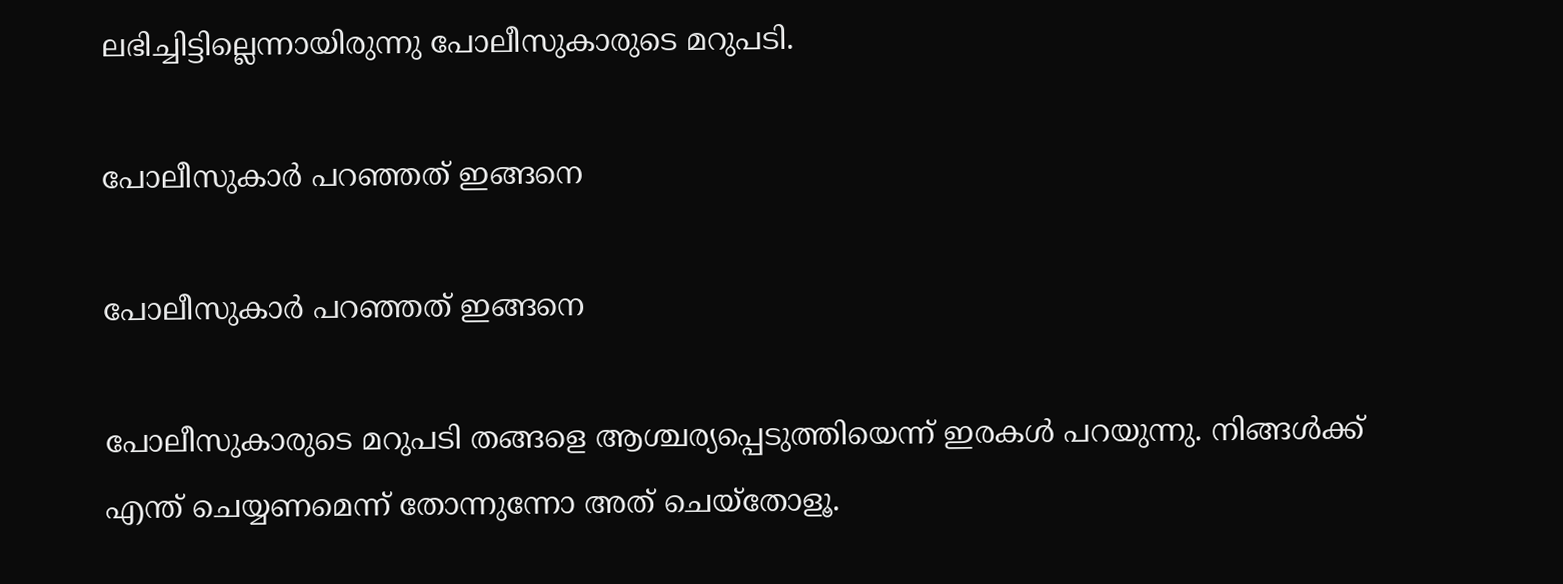ലഭിച്ചിട്ടില്ലെന്നായിരുന്നു പോലീസുകാരുടെ മറുപടി.

പോലീസുകാര്‍ പറഞ്ഞത് ഇങ്ങനെ

പോലീസുകാര്‍ പറഞ്ഞത് ഇങ്ങനെ

പോലീസുകാരുടെ മറുപടി തങ്ങളെ ആശ്ചര്യപ്പെടുത്തിയെന്ന് ഇരകള്‍ പറയുന്നു. നിങ്ങള്‍ക്ക് എന്ത് ചെയ്യണമെന്ന് തോന്നുന്നോ അത് ചെയ്‌തോളൂ.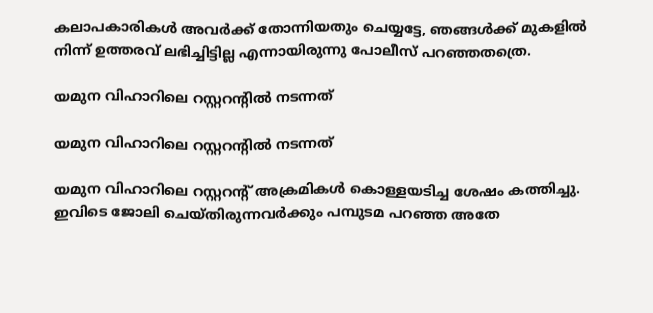കലാപകാരികള്‍ അവര്‍ക്ക് തോന്നിയതും ചെയ്യട്ടേ, ഞങ്ങള്‍ക്ക് മുകളില്‍ നിന്ന് ഉത്തരവ് ലഭിച്ചിട്ടില്ല എന്നായിരുന്നു പോലീസ് പറഞ്ഞതത്രെ.

യമുന വിഹാറിലെ റസ്റ്ററന്റില്‍ നടന്നത്

യമുന വിഹാറിലെ റസ്റ്ററന്റില്‍ നടന്നത്

യമുന വിഹാറിലെ റസ്റ്ററന്റ് അക്രമികള്‍ കൊള്ളയടിച്ച ശേഷം കത്തിച്ചു. ഇവിടെ ജോലി ചെയ്തിരുന്നവര്‍ക്കും പമ്പുടമ പറഞ്ഞ അതേ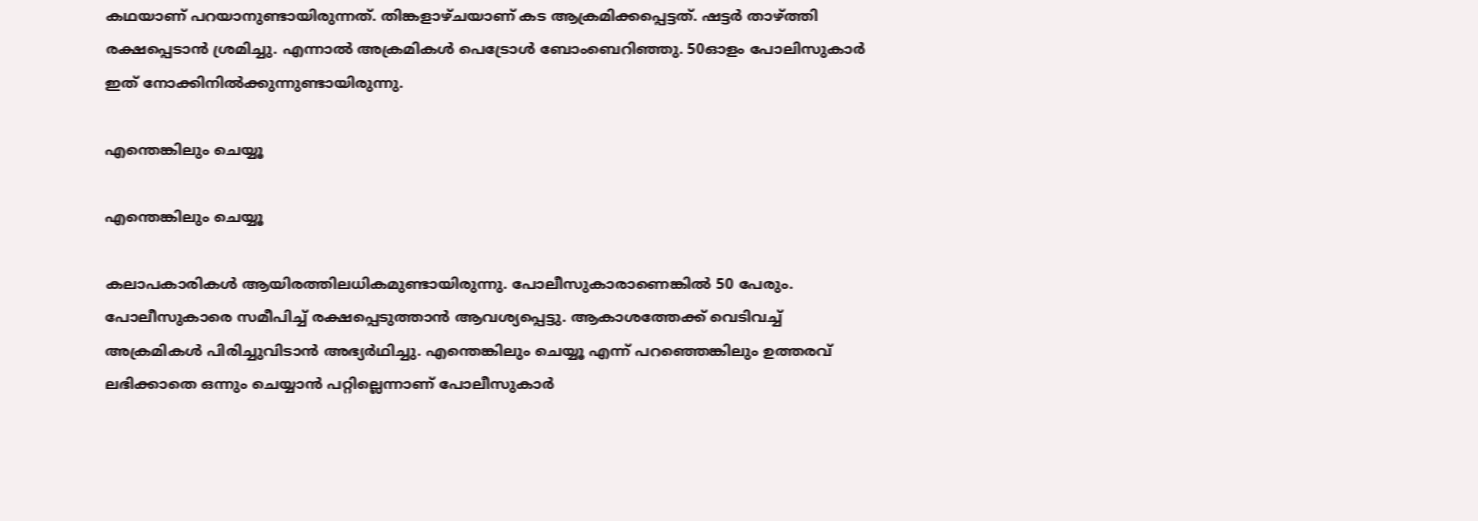കഥയാണ് പറയാനുണ്ടായിരുന്നത്. തിങ്കളാഴ്ചയാണ് കട ആക്രമിക്കപ്പെട്ടത്. ഷട്ടര്‍ താഴ്ത്തി രക്ഷപ്പെടാന്‍ ശ്രമിച്ചു. എന്നാല്‍ അക്രമികള്‍ പെട്രോള്‍ ബോംബെറിഞ്ഞു. 50ഓളം പോലിസുകാര്‍ ഇത് നോക്കിനില്‍ക്കുന്നുണ്ടായിരുന്നു.

എന്തെങ്കിലും ചെയ്യൂ

എന്തെങ്കിലും ചെയ്യൂ

കലാപകാരികള്‍ ആയിരത്തിലധികമുണ്ടായിരുന്നു. പോലീസുകാരാണെങ്കില്‍ 50 പേരും. പോലീസുകാരെ സമീപിച്ച് രക്ഷപ്പെടുത്താന്‍ ആവശ്യപ്പെട്ടു. ആകാശത്തേക്ക് വെടിവച്ച് അക്രമികള്‍ പിരിച്ചുവിടാന്‍ അഭ്യര്‍ഥിച്ചു. എന്തെങ്കിലും ചെയ്യൂ എന്ന് പറഞ്ഞെങ്കിലും ഉത്തരവ് ലഭിക്കാതെ ഒന്നും ചെയ്യാന്‍ പറ്റില്ലെന്നാണ് പോലീസുകാര്‍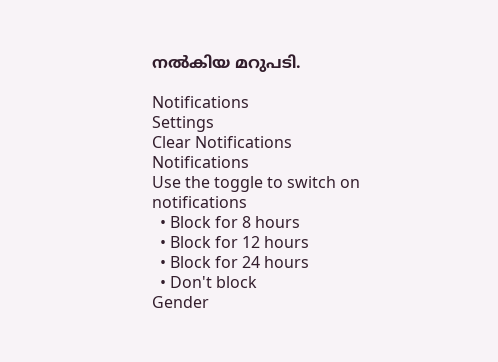നല്‍കിയ മറുപടി.

Notifications
Settings
Clear Notifications
Notifications
Use the toggle to switch on notifications
  • Block for 8 hours
  • Block for 12 hours
  • Block for 24 hours
  • Don't block
Gender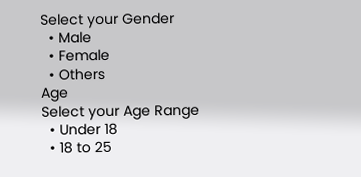Select your Gender
  • Male
  • Female
  • Others
Age
Select your Age Range
  • Under 18
  • 18 to 25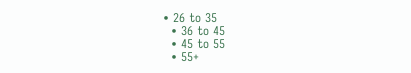• 26 to 35
  • 36 to 45
  • 45 to 55
  • 55+